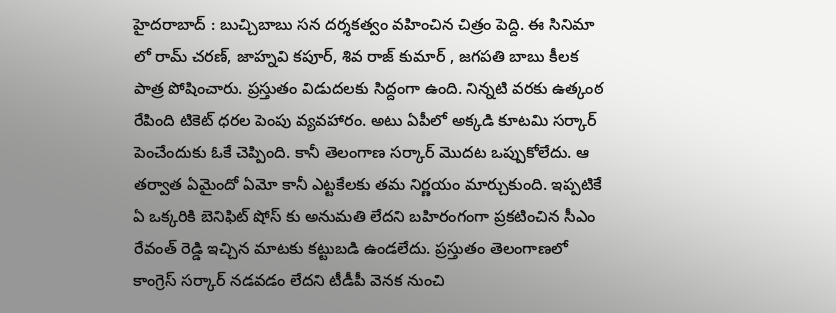హైదరాబాద్ : బుచ్చిబాబు సన దర్శకత్వం వహించిన చిత్రం పెద్ది. ఈ సినిమా లో రామ్ చరణ్, జాహ్నవి కపూర్, శివ రాజ్ కుమార్ , జగపతి బాబు కీలక పాత్ర పోషించారు. ప్రస్తుతం విడుదలకు సిద్దంగా ఉంది. నిన్నటి వరకు ఉత్కంఠ రేపింది టికెట్ ధరల పెంపు వ్యవహారం. అటు ఏపీలో అక్కడి కూటమి సర్కార్ పెంచేందుకు ఓకే చెప్పింది. కానీ తెలంగాణ సర్కార్ మొదట ఒప్పుకోలేదు. ఆ తర్వాత ఏమైందో ఏమో కానీ ఎట్టకేలకు తమ నిర్ణయం మార్చుకుంది. ఇప్పటికే ఏ ఒక్కరికి బెనిఫిట్ షోస్ కు అనుమతి లేదని బహిరంగంగా ప్రకటించిన సీఎం రేవంత్ రెడ్డి ఇచ్చిన మాటకు కట్టుబడి ఉండలేదు. ప్రస్తుతం తెలంగాణలో కాంగ్రెస్ సర్కార్ నడవడం లేదని టీడీపీ వెనక నుంచి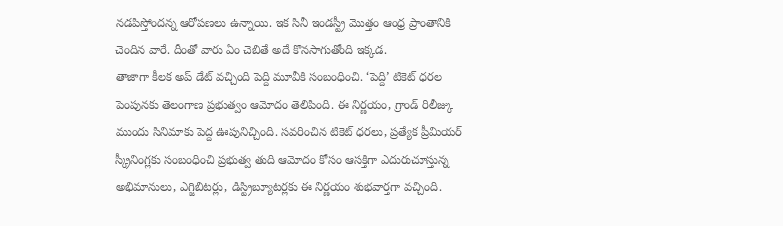నడపిస్తోందన్న ఆరోపణలు ఉన్నాయి. ఇక సినీ ఇండస్ట్రీ మొత్తం ఆంధ్ర ప్రాంతానికి చెందిన వారే. దీంతో వారు ఏం చెబితే అదే కొనసాగుతోంది ఇక్కడ.
తాజాగా కీలక అప్ డేట్ వచ్చింది పెద్ది మూవీకి సంబంధించి. ‘పెద్ది’ టికెట్ ధరల పెంపునకు తెలంగాణ ప్రభుత్వం ఆమోదం తెలిపింది. ఈ నిర్ణయం, గ్రాండ్ రిలీజ్కు ముందు సినిమాకు పెద్ద ఊపునిచ్చింది. సవరించిన టికెట్ ధరలు, ప్రత్యేక ప్రీమియర్ స్క్రీనింగ్లకు సంబంధించి ప్రభుత్వ తుది ఆమోదం కోసం ఆసక్తిగా ఎదురుచూస్తున్న అభిమానులు, ఎగ్జిబిటర్లు, డిస్ట్రిబ్యూటర్లకు ఈ నిర్ణయం శుభవార్తగా వచ్చింది.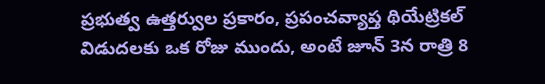ప్రభుత్వ ఉత్తర్వుల ప్రకారం, ప్రపంచవ్యాప్త థియేట్రికల్ విడుదలకు ఒక రోజు ముందు, అంటే జూన్ 3న రాత్రి 8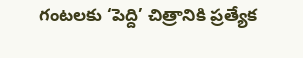గంటలకు ‘పెద్ది’ చిత్రానికి ప్రత్యేక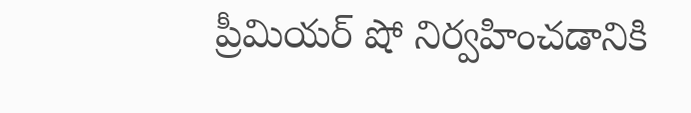ప్రీమియర్ షో నిర్వహించడానికి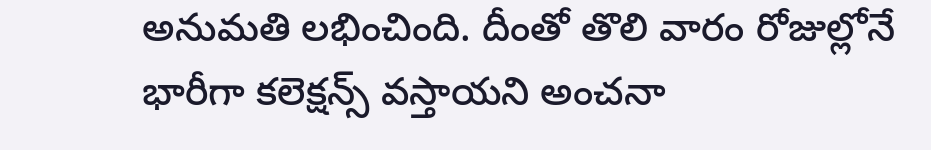అనుమతి లభించింది. దీంతో తొలి వారం రోజుల్లోనే భారీగా కలెక్షన్స్ వస్తాయని అంచనా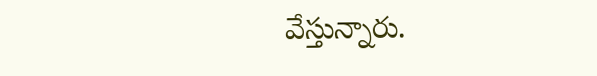వేస్తున్నారు.